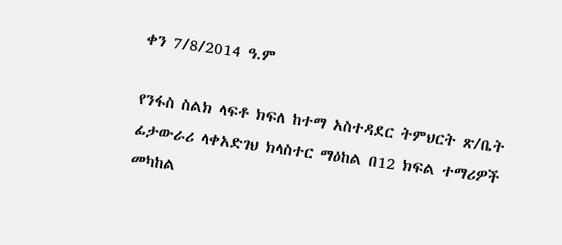ቀን 7/8/2014 ዓ.ም

የንፋስ ስልክ ላፍቶ ክፍለ ከተማ አስተዳደር ትምህርት ጽ/ቤት ፊታውራሪ ላቀአድገህ ክላስተር ማዕከል በ12 ክፍል ተማሪዎች መካከል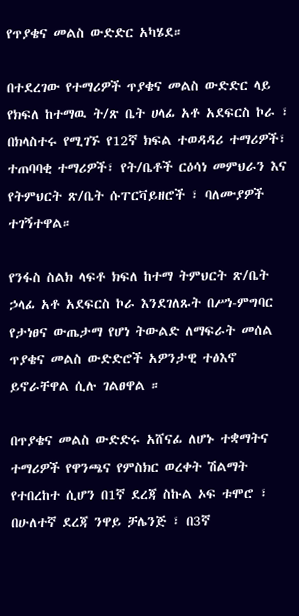የጥያቄና መልስ ውድድር አካሄደ።

በተደረገው የተማሪዎች ጥያቄና መልስ ውድድር ላይ የክፍለ ከተማዉ ት/ጽ ቤት ሀላፊ አቶ አደፍርስ ኮራ ፣ በክላስተሩ የሚገኙ የ12ኛ ክፍል ተወዳዳሪ ተማሪዎች፣ ተጠባባቂ ተማሪዎች፣ የት/ቤቶች ርዕሳነ መምህራን እና የትምህርት ጽ/ቤት ሱፐርቫይዘሮች ፣ ባለሙያዎች ተገኝተዋል።

የንፋስ ስልክ ላፍቶ ክፍለ ከተማ ትምህርት ጽ/ቤት ኃላፊ አቶ አደፍርስ ኮራ እንደገለጹት በሥነ-ምግባር የታነፀና ውጤታማ የሆነ ትውልድ ለማፍራት መሰል ጥያቄና መልስ ውድድሮች አዎንታዊ ተፅእኖ ይኖራቸዋል ሲሉ ገልፀዋል ።

በጥያቄና መልስ ውድድሩ አሸናፊ ለሆኑ ተቋማትና ተማሪዎች የዋንጫና የምስክር ወረቀት ሽልማት የተበረከተ ሲሆን በ1ኛ ደረጃ ስኩል ኦፍ ቱሞሮ ፣ በሁለተኛ ደረጃ ንዋይ ቻሌንጅ ፣ በ3ኛ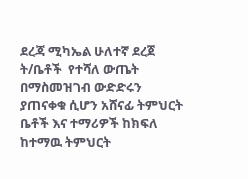ደረጃ ሚካኤል ሁለተኛ ደረጀ ት/ቤቶች  የተሻለ ውጤት በማስመዝገብ ውድድሩን ያጠናቀቁ ሲሆን አሸናፊ ትምህርት ቤቶች እና ተማሪዎች ከክፍለ ከተማዉ ትምህርት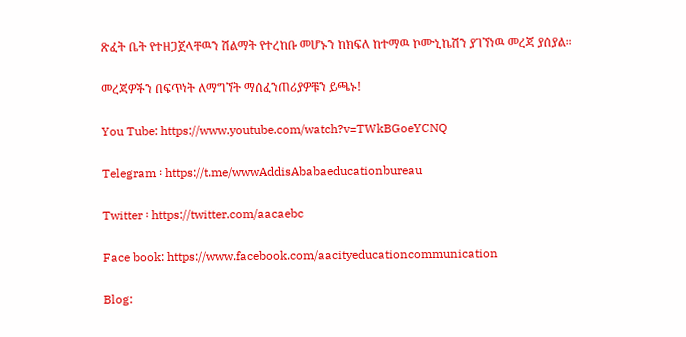ጽፈት ቤት የተዘጋጀላቸዉን ሽልማት የተረከቡ መሆኑን ከክፍለ ከተማዉ ኮሙኒኬሽን ያገኘነዉ መረጃ ያሰያል።

መረጃዎችን በፍጥነት ለማግኘት ማሰፈንጠሪያዎቹን ይጫኑ!

You Tube: https://www.youtube.com/watch?v=TWkBGoeYCNQ

Telegram ፡ https://t.me/wwwAddisAbabaeducationbureau

Twitter ፡ https://twitter.com/aacaebc

Face book: https://www.facebook.com/aacityeducationcommunication

Blog: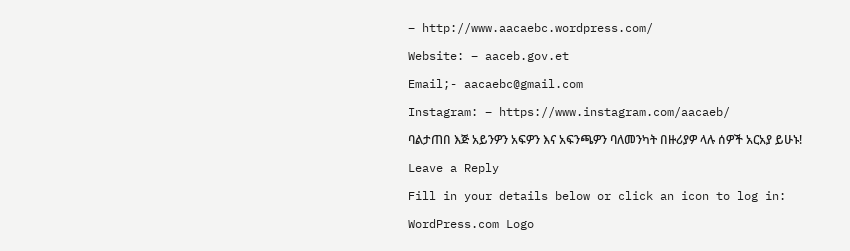– http://www.aacaebc.wordpress.com/

Website: – aaceb.gov.et

Email;- aacaebc@gmail.com

Instagram: – https://www.instagram.com/aacaeb/

ባልታጠበ እጅ አይንዎን አፍዎን እና አፍንጫዎን ባለመንካት በዙሪያዎ ላሉ ሰዎች አርአያ ይሁኑ!

Leave a Reply

Fill in your details below or click an icon to log in:

WordPress.com Logo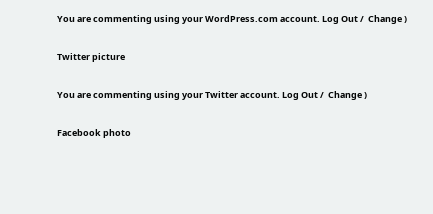You are commenting using your WordPress.com account. Log Out /  Change )

Twitter picture

You are commenting using your Twitter account. Log Out /  Change )

Facebook photo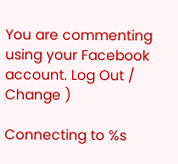You are commenting using your Facebook account. Log Out /  Change )

Connecting to %s